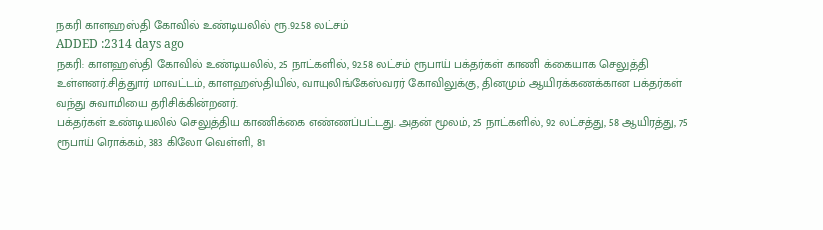நகரி காளஹஸ்தி கோவில் உண்டியலில் ரூ.92.58 லட்சம்
ADDED :2314 days ago
நகரி: காளஹஸ்தி கோவில் உண்டியலில், 25 நாட்களில், 92.58 லட்சம் ரூபாய் பக்தர்கள் காணி க்கையாக செலுத்தி உள்ளனர்.சித்துார் மாவட்டம், காளஹஸ்தியில், வாயுலிங்கேஸ்வரர் கோவிலுக்கு, தினமும் ஆயிரக்கணக்கான பக்தர்கள் வந்து சுவாமியை தரிசிக்கின்றனர்.
பக்தர்கள் உண்டியலில் செலுத்திய காணிக்கை எண்ணப்பட்டது. அதன் மூலம், 25 நாட்களில், 92 லட்சத்து, 58 ஆயிரத்து, 75 ரூபாய் ரொக்கம், 383 கிலோ வெள்ளி, 81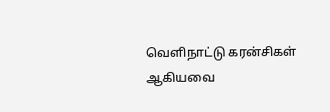வெளிநாட்டு கரன்சிகள் ஆகியவை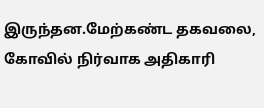இருந்தன.மேற்கண்ட தகவலை, கோவில் நிர்வாக அதிகாரி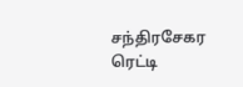சந்திரசேகர ரெட்டி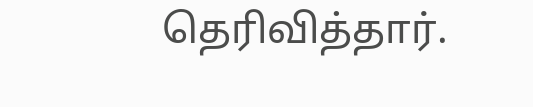தெரிவித்தார்.